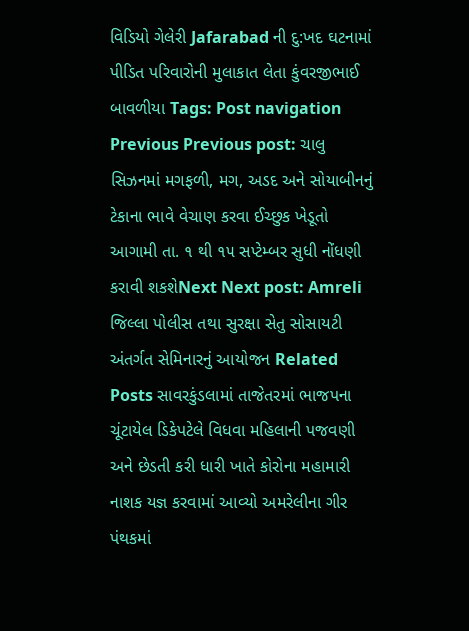વિડિયો ગેલેરી Jafarabad ની દુ:ખદ ઘટનામાં પીડિત પરિવારોની મુલાકાત લેતા કુંવરજીભાઈ બાવળીયા Tags: Post navigation Previous Previous post: ચાલુ સિઝનમાં મગફળી, મગ, અડદ અને સોયાબીનનું ટેકાના ભાવે વેચાણ કરવા ઈચ્છુક ખેડૂતો આગામી તા. ૧ થી ૧૫ સપ્ટેમ્બર સુધી નોંધણી કરાવી શકશેNext Next post: Amreli જિલ્લા પોલીસ તથા સુરક્ષા સેતુ સોસાયટી અંતર્ગત સેમિનારનું આયોજન Related Posts સાવરકુંડલામાં તાજેતરમાં ભાજપના ચૂંટાયેલ ડિકેપટેલે વિધવા મહિલાની પજવણી અને છેડતી કરી ધારી ખાતે કોરોના મહામારી નાશક યજ્ઞ કરવામાં આવ્યો અમરેલીના ગીર પંથકમાં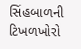સિંહબાળની ટિખળખોરો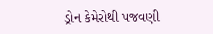ડ્રોન કેમેરોથી પજવણી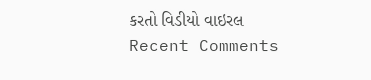કરતો વિડીયો વાઇરલ
Recent Comments